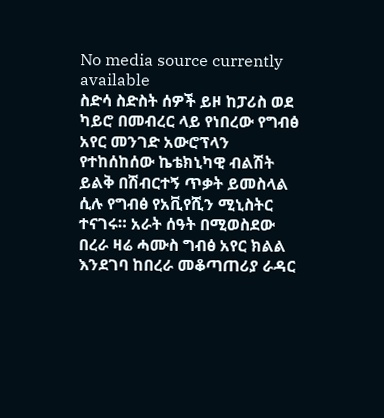No media source currently available
ስድሳ ስድስት ሰዎች ይዞ ከፓሪስ ወደ ካይሮ በመብረር ላይ የነበረው የግብፅ አየር መንገድ አውሮፕላን የተከሰከሰው ኬቴክኒካዊ ብልሽት ይልቅ በሽብርተኝ ጥቃት ይመስላል ሲሉ የግብፅ የአቪየሺን ሚኒስትር ተናገሩ። አራት ሰዓት በሚወስደው በረራ ዛሬ ሓሙስ ግብፅ አየር ክልል እንደገባ ከበረራ መቆጣጠሪያ ራዳር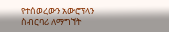የተሰወረውን አውሮፕላን ስብርባሪ ለማግኘት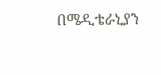በሜዲቴራኒያን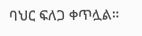ባህር ፍለጋ ቀጥሏል።